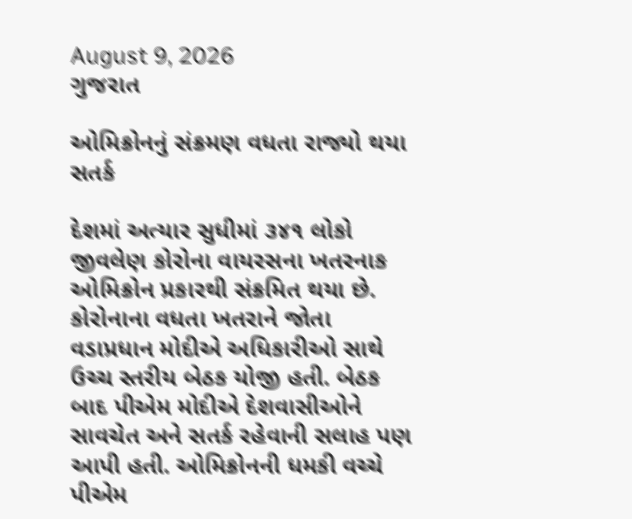August 9, 2026
ગુજરાત

ઓમિક્રોનનું સંક્રમણ વધતા રાજ્યો થયા સતર્ક

દેશમાં અત્યાર સુધીમાં ૩૪૧ લોકો જીવલેણ કોરોના વાયરસના ખતરનાક ઓમિક્રોન પ્રકારથી સંક્રમિત થયા છે. કોરોનાના વધતા ખતરાને જોતા વડાપ્રધાન મોદીએ અધિકારીઓ સાથે ઉચ્ચ સ્તરીય બેઠક યોજી હતી. બેઠક બાદ પીએમ મોદીએ દેશવાસીઓને સાવચેત અને સતર્ક રહેવાની સલાહ પણ આપી હતી. ઓમિક્રોનની ધમકી વચ્ચે પીએમ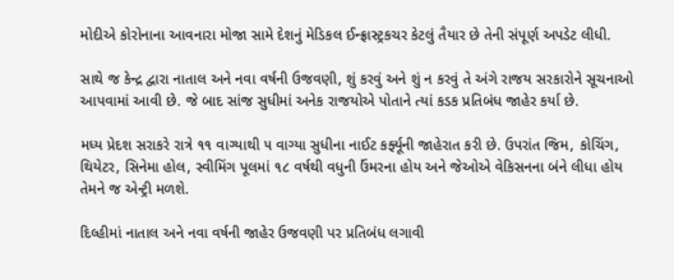મોદીએ કોરોનાના આવનારા મોજા સામે દેશનું મેડિકલ ઈન્ફ્રાસ્ટ્રકચર કેટલું તૈયાર છે તેની સંપૂર્ણ અપડેટ લીધી.

સાથે જ કેન્દ્ર દ્વારા નાતાલ અને નવા વર્ષની ઉજવણી, શું કરવું અને શું ન કરવું તે અંગે રાજય સરકારોને સૂચનાઓ આપવામાં આવી છે. જે બાદ સાંજ સુધીમાં અનેક રાજયોએ પોતાને ત્યાં કડક પ્રતિબંધ જાહેર કર્યા છે.

મધ્ય પ્રેદશ સરાકરે રાત્રે ૧૧ વાગ્યાથી ૫ વાગ્યા સુધીના નાઈટ કર્ફ્યૂની જાહેરાત કરી છે. ઉપરાંત જિમ, કોચિંગ, થિયેટર, સિનેમા હોલ, સ્વીમિંગ પૂલમાં ૧૮ વર્ષથી વધુની ઉંમરના હોય અને જેઓએ વેકિસનના બંને લીધા હોય તેમને જ એન્ટ્રી મળશે.

દિલ્હીમાં નાતાલ અને નવા વર્ષની જાહેર ઉજવણી પર પ્રતિબંધ લગાવી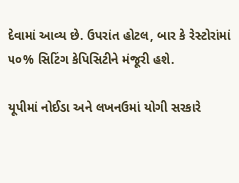દેવામાં આવ્ય છે. ઉપરાંત હોટલ, બાર કે રેસ્ટોરાંમાં ૫૦% સિટિંગ કેપિસિટીને મંજૂરી હશે.

યૂપીમાં નોઈડા અને લખનઉમાં યોગી સરકારે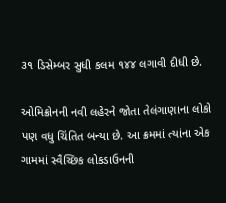૩૧ ડિસેમ્બર સુધી કલમ ૧૪૪ લગાવી દીધી છે.

ઓમિક્રોનની નવી લહેરને જોતા તેલંગાણાના લોકો પણ વધુ ચિંતિત બન્યા છે. આ ક્રમમાં ત્યાંના એક ગામમાં સ્વૈચ્છિક લોકડાઉનની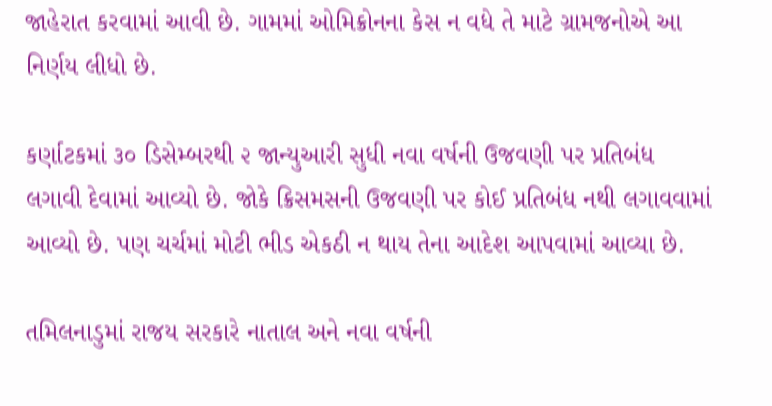જાહેરાત કરવામાં આવી છે. ગામમાં ઓમિક્રોનના કેસ ન વધે તે માટે ગ્રામજનોએ આ નિર્ણય લીધો છે.

કર્ણાટકમાં ૩૦ ડિસેમ્બરથી ૨ જાન્યુઆરી સુધી નવા વર્ષની ઉજવણી પર પ્રતિબંધ લગાવી દેવામાં આવ્યો છે. જોકે ક્રિસમસની ઉજવણી પર કોઈ પ્રતિબંધ નથી લગાવવામાં આવ્યો છે. પણ ચર્ચમાં મોટી ભીડ એકઠી ન થાય તેના આદેશ આપવામાં આવ્યા છે.

તમિલનાડુમાં રાજય સરકારે નાતાલ અને નવા વર્ષની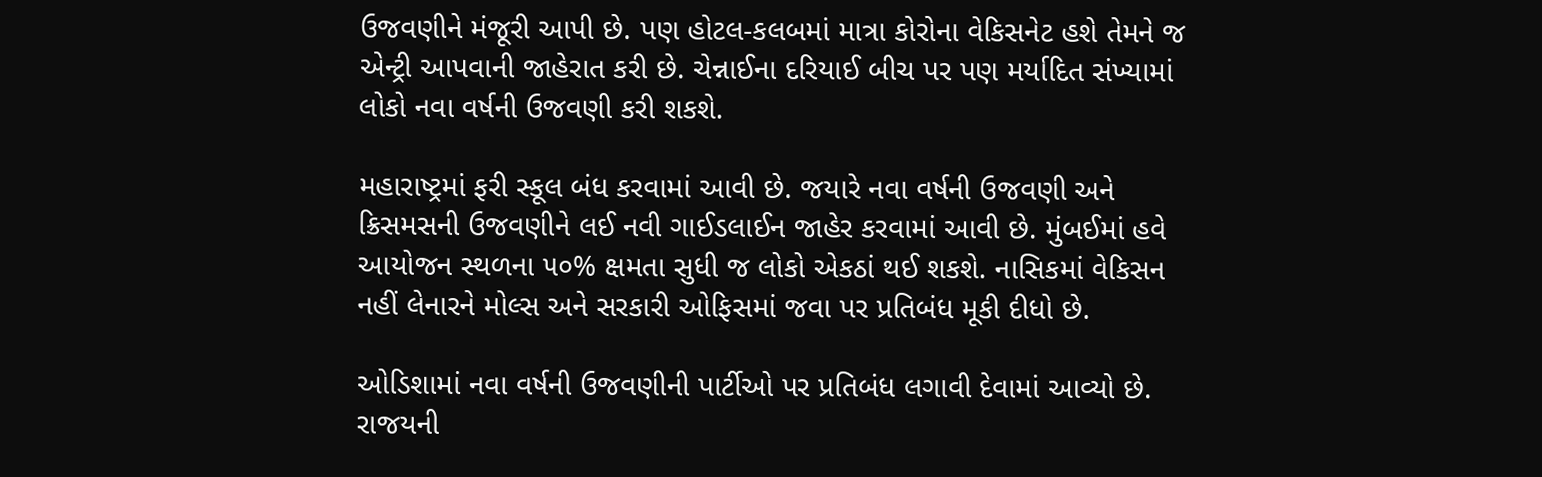ઉજવણીને મંજૂરી આપી છે. પણ હોટલ-કલબમાં માત્રા કોરોના વેકિસનેટ હશે તેમને જ એન્ટ્રી આપવાની જાહેરાત કરી છે. ચેન્નાઈના દરિયાઈ બીચ પર પણ મર્યાદિત સંખ્યામાં લોકો નવા વર્ષની ઉજવણી કરી શકશે.

મહારાષ્ટ્રમાં ફરી સ્કૂલ બંધ કરવામાં આવી છે. જયારે નવા વર્ષની ઉજવણી અને ક્રિસમસની ઉજવણીને લઈ નવી ગાઈડલાઈન જાહેર કરવામાં આવી છે. મુંબઈમાં હવે આયોજન સ્થળના ૫૦% ક્ષમતા સુધી જ લોકો એકઠાં થઈ શકશે. નાસિકમાં વેકિસન નહીં લેનારને મોલ્સ અને સરકારી ઓફિસમાં જવા પર પ્રતિબંધ મૂકી દીધો છે.

ઓડિશામાં નવા વર્ષની ઉજવણીની પાર્ટીઓ પર પ્રતિબંધ લગાવી દેવામાં આવ્યો છે. રાજયની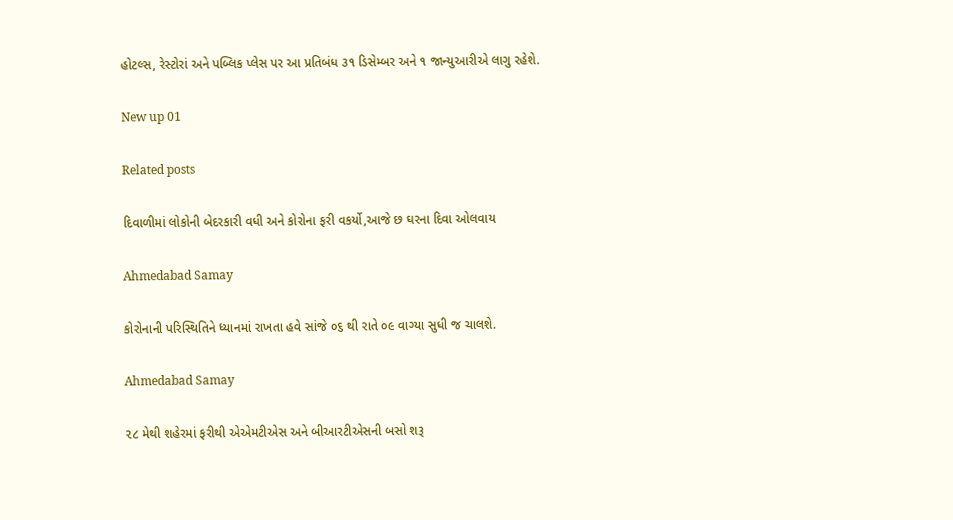હોટલ્સ, રેસ્ટોરાં અને પબ્લિક પ્લેસ પર આ પ્રતિબંધ ૩૧ ડિસેમ્બર અને ૧ જાન્યુઆરીએ લાગુ રહેશે.

New up 01

Related posts

દિવાળીમાં લોકોની બેદરકારી વધી અને કોરોના ફરી વકર્યો,આજે છ ઘરના દિવા ઓલવાય

Ahmedabad Samay

કોરોનાની પરિસ્થિતિને ધ્યાનમાં રાખતા હવે સાંજે ૦૬ થી રાતે ૦૯ વાગ્યા સુધી જ ચાલશે.

Ahmedabad Samay

૨૮ મેથી શહેરમાં ફરીથી એએમટીએસ અને બીઆરટીએસની બસો શરૂ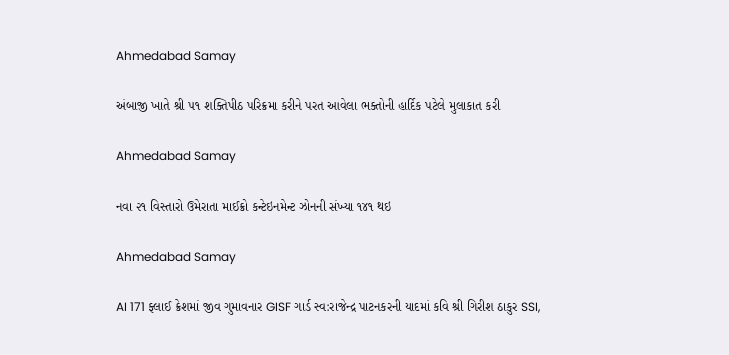Ahmedabad Samay

અંબાજી ખાતે શ્રી ૫૧ શક્તિપીઠ પરિક્રમા કરીને પરત આવેલા ભક્તોની હાર્દિક પટેલે મુલાકાત કરી

Ahmedabad Samay

નવા ૨૧ વિસ્તારો ઉમેરાતા માઈક્રો કન્ટેઇનમેન્ટ ઝોનની સંખ્યા ૧૪૧ થઇ

Ahmedabad Samay

AI 171 ફ્લાઈ ક્રેશમાં જીવ ગુમાવનાર GISF ગાર્ડ સ્વ:રાજેન્દ્ર પાટનકરની યાદમાં કવિ શ્રી ગિરીશ ઠાકુર SSI,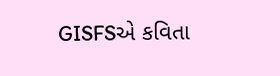GISFSએ કવિતા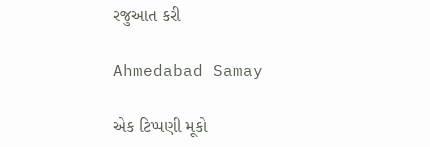રજુઆત કરી

Ahmedabad Samay

એક ટિપ્પણી મૂકો